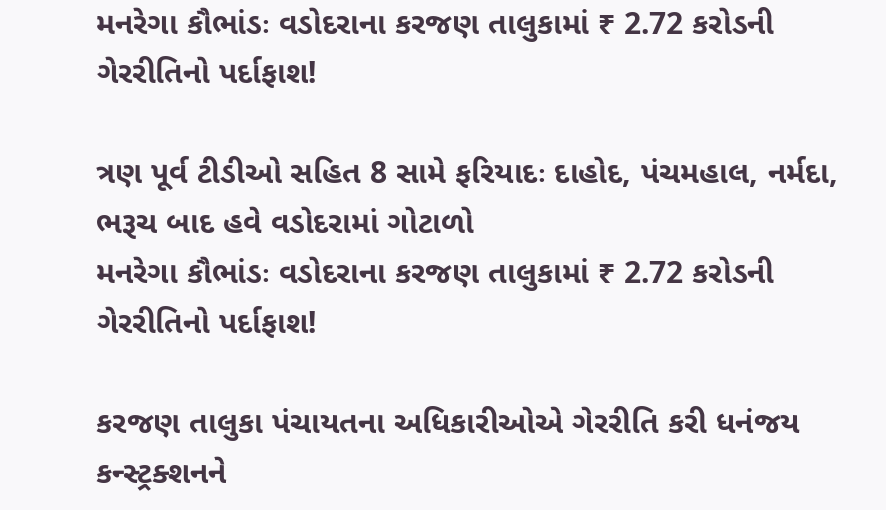મનરેગા કૌભાંડઃ વડોદરાના કરજણ તાલુકામાં ₹ 2.72 કરોડની ગેરરીતિનો પર્દાફાશ!

ત્રણ પૂર્વ ટીડીઓ સહિત 8 સામે ફરિયાદઃ દાહોદ, પંચમહાલ, નર્મદા, ભરૂચ બાદ હવે વડોદરામાં ગોટાળો
મનરેગા કૌભાંડઃ વડોદરાના કરજણ તાલુકામાં ₹ 2.72 કરોડની ગેરરીતિનો પર્દાફાશ!

કરજણ તાલુકા પંચાયતના અધિકારીઓએ ગેરરીતિ કરી ધનંજય કન્સ્ટ્રક્શનને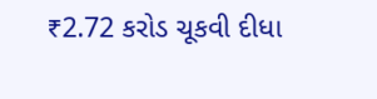₹2.72 કરોડ ચૂકવી દીધા